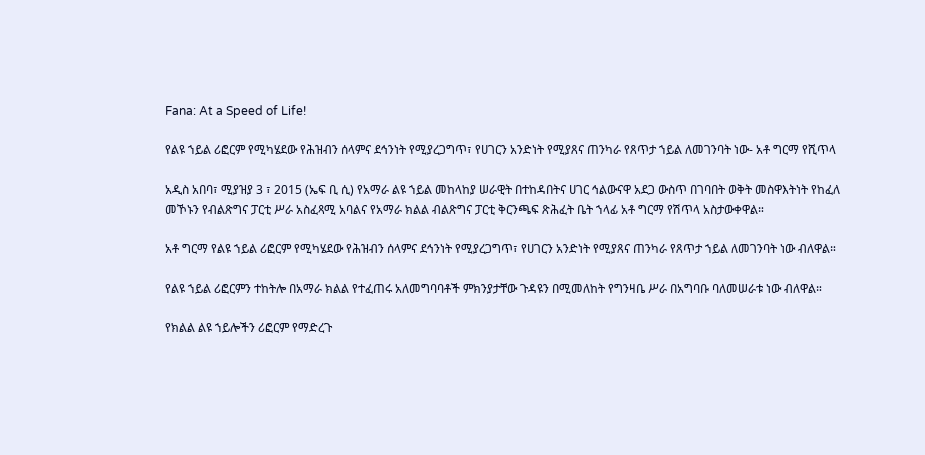Fana: At a Speed of Life!

የልዩ ኀይል ሪፎርም የሚካሄደው የሕዝብን ሰላምና ደኅንነት የሚያረጋግጥ፣ የሀገርን አንድነት የሚያጸና ጠንካራ የጸጥታ ኀይል ለመገንባት ነው- አቶ ግርማ የሺጥላ

አዲስ አበባ፣ ሚያዝያ 3 ፣ 2015 (ኤፍ ቢ ሲ) የአማራ ልዩ ኀይል መከላከያ ሠራዊት በተከዳበትና ሀገር ኅልውናዋ አደጋ ውስጥ በገባበት ወቅት መስዋእትነት የከፈለ መኾኑን የብልጽግና ፓርቲ ሥራ አስፈጻሚ አባልና የአማራ ክልል ብልጽግና ፓርቲ ቅርንጫፍ ጽሕፈት ቤት ኀላፊ አቶ ግርማ የሽጥላ አስታውቀዋል።

አቶ ግርማ የልዩ ኀይል ሪፎርም የሚካሄደው የሕዝብን ሰላምና ደኅንነት የሚያረጋግጥ፣ የሀገርን አንድነት የሚያጸና ጠንካራ የጸጥታ ኀይል ለመገንባት ነው ብለዋል።

የልዩ ኀይል ሪፎርምን ተከትሎ በአማራ ክልል የተፈጠሩ አለመግባባቶች ምክንያታቸው ጉዳዩን በሚመለከት የግንዛቤ ሥራ በአግባቡ ባለመሠራቱ ነው ብለዋል።

የክልል ልዩ ኀይሎችን ሪፎርም የማድረጉ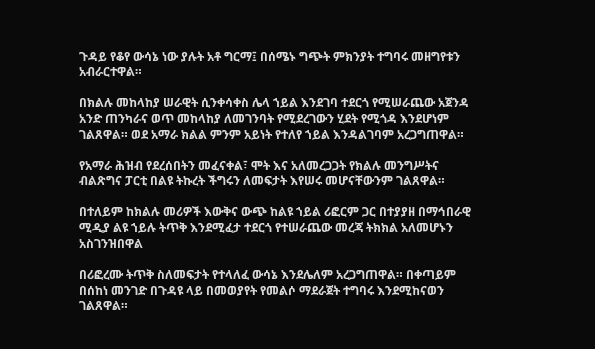ጉዳይ የቆየ ውሳኔ ነው ያሉት አቶ ግርማ፤ በሰሜኑ ግጭት ምክንያት ተግባሩ መዘግየቱን አብራርተዋል።

በክልሉ መከላከያ ሠራዊት ሲንቀሳቀስ ሌላ ኀይል እንደገባ ተደርጎ የሚሠራጨው አጀንዳ አንድ ጠንካራና ወጥ መከላከያ ለመገንባት የሚደረገውን ሂደት የሚጎዳ እንደሆነም ገልጸዋል። ወደ አማራ ክልል ምንም አይነት የተለየ ኀይል እንዳልገባም አረጋግጠዋል።

የአማራ ሕዝብ የደረሰበትን መፈናቀል፣ ሞት እና አለመረጋጋት የክልሉ መንግሥትና ብልጽግና ፓርቲ በልዩ ትኩረት ችግሩን ለመፍታት እየሠሩ መሆናቸውንም ገልጸዋል።

በተለይም ከክልሉ መሪዎች እውቅና ውጭ ከልዩ ኀይል ሪፎርም ጋር በተያያዘ በማኅበራዊ ሚዲያ ልዩ ኀይሉ ትጥቅ እንደሚፈታ ተደርጎ የተሠራጨው መረጃ ትክክል አለመሆኑን አስገንዝበዋል

በሪፎረሙ ትጥቅ ስለመፍታት የተላለፈ ውሳኔ እንደሌለም አረጋግጠዋል። በቀጣይም በሰከነ መንገድ በጉዳዩ ላይ በመወያየት የመልሶ ማደራጀት ተግባሩ እንደሚከናወን ገልጸዋል።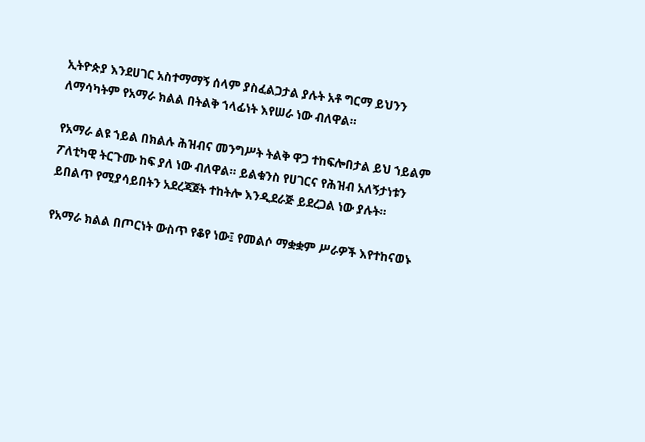ኢትዮጵያ እንደሀገር አስተማማኝ ሰላም ያስፈልጋታል ያሉት አቶ ግርማ ይህንን ለማሳካትም የአማራ ክልል በትልቅ ኀላፊነት እየሠራ ነው ብለዋል።

የአማራ ልዩ ኀይል በክልሉ ሕዝብና መንግሥት ትልቅ ዋጋ ተከፍሎበታል ይህ ኀይልም ፖለቲካዊ ትርጉሙ ከፍ ያለ ነው ብለዋል። ይልቁንስ የሀገርና የሕዝብ አለኝታነቱን ይበልጥ የሚያሳይበትን አደረጃጀት ተከትሎ እንዲደራጅ ይደረጋል ነው ያሉት።

የአማራ ክልል በጦርነት ውስጥ የቆየ ነው፤ የመልሶ ማቋቋም ሥራዎች እየተከናወኑ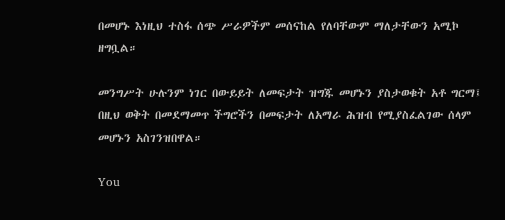በመሆኑ እነዚህ ተስፋ ሰጭ ሥራዎችም መሰናከል የለባቸውም ማለታቸውን አሚኮ ዘግቧል።

መንግሥት ሁሉንም ነገር በውይይት ለመፍታት ዝግጁ መሆኑን ያስታወቁት አቶ ግርማ፤ በዚህ ወቅት በመደማመጥ ችግሮችን በመፍታት ለአማራ ሕዝብ የሚያስፈልገው ሰላም መሆኑን አስገንዝበዋል።

You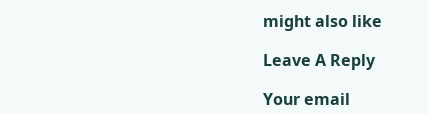might also like

Leave A Reply

Your email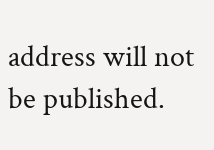address will not be published.